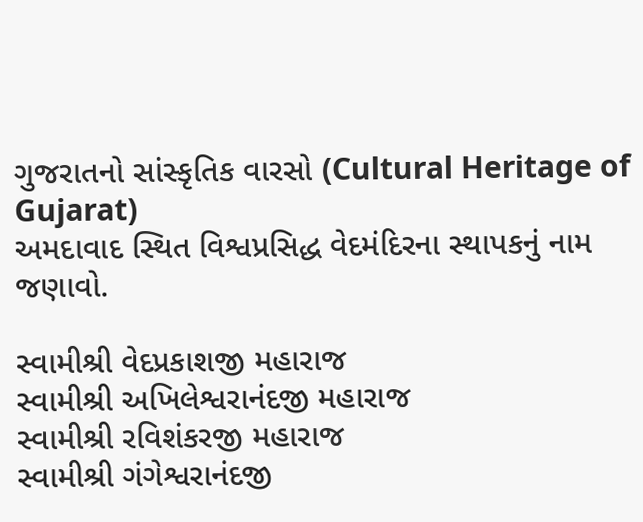ગુજરાતનો સાંસ્કૃતિક વારસો (Cultural Heritage of Gujarat)
અમદાવાદ સ્થિત વિશ્વપ્રસિદ્ધ વેદમંદિરના સ્થાપકનું નામ જણાવો.

સ્વામીશ્રી વેદપ્રકાશજી મહારાજ
સ્વામીશ્રી અખિલેશ્વરાનંદજી મહારાજ
સ્વામીશ્રી રવિશંકરજી મહારાજ
સ્વામીશ્રી ગંગેશ્વરાનંદજી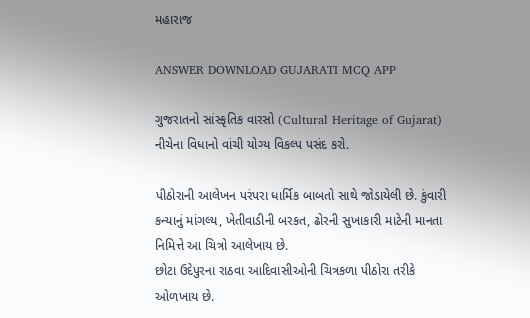મહારાજ

ANSWER DOWNLOAD GUJARATI MCQ APP

ગુજરાતનો સાંસ્કૃતિક વારસો (Cultural Heritage of Gujarat)
નીચેના વિધાનો વાંચી યોગ્ય વિકલ્પ પસંદ કરો.

પીઠોરાની આલેખન પરંપરા ધાર્મિક બાબતો સાથે જોડાયેલી છે. કુંવારી કન્યાનું માંગલ્ય, ખેતીવાડીની બરકત, ઢોરની સુખાકારી માટેની માનતા નિમિત્તે આ ચિત્રો આલેખાય છે.
છોટા ઉદેપુરના રાઠવા આદિવાસીઓની ચિત્રકળા પીઠોરા તરીકે ઓળખાય છે.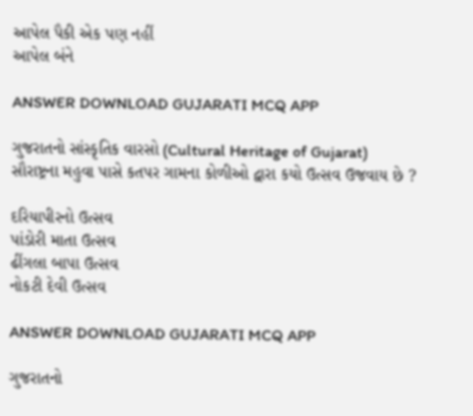આપેલ પૈકી એક પણ નહીં
આપેલ બંને

ANSWER DOWNLOAD GUJARATI MCQ APP

ગુજરાતનો સાંસ્કૃતિક વારસો (Cultural Heritage of Gujarat)
સૌરાષ્ટ્રના મહુવા પાસે કતપર ગામના કોળીઓ દ્વારા કયો ઉત્સવ ઉજવાય છે ?

દરિયાપીરનો ઉત્સવ
પાંડોરી માતા ઉત્સવ
ઢીંગલા બાપા ઉત્સવ
નોકટી દેવી ઉત્સવ

ANSWER DOWNLOAD GUJARATI MCQ APP

ગુજરાતનો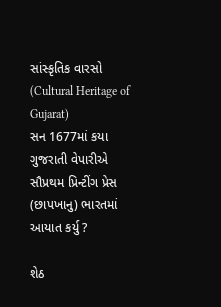સાંસ્કૃતિક વારસો (Cultural Heritage of Gujarat)
સન 1677માં કયા ગુજરાતી વેપારીએ સૌપ્રથમ પ્રિન્ટીંગ પ્રેસ (છાપખાનુ) ભારતમાં આયાત કર્યુ ?

શેઠ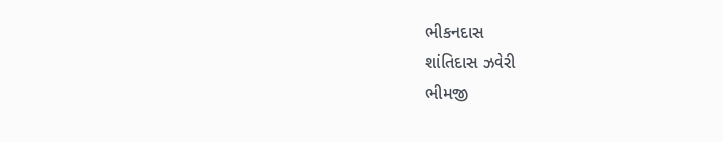ભીકનદાસ
શાંતિદાસ ઝવેરી
ભીમજી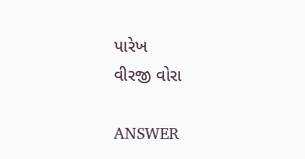પારેખ
વીરજી વોરા

ANSWER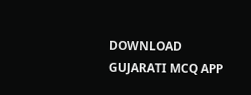DOWNLOAD GUJARATI MCQ APP